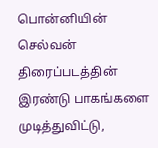பொன்னியின் செல்வன் திரைப்படத்தின் இரண்டு பாகங்களை முடித்துவிட்டு,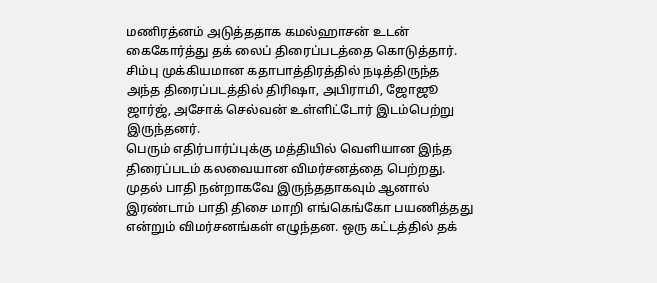மணிரத்னம் அடுத்ததாக கமல்ஹாசன் உடன் கைகோர்த்து தக் லைப் திரைப்படத்தை கொடுத்தார். சிம்பு முக்கியமான கதாபாத்திரத்தில் நடித்திருந்த அந்த திரைப்படத்தில் திரிஷா, அபிராமி, ஜோஜூ ஜார்ஜ், அசோக் செல்வன் உள்ளிட்டோர் இடம்பெற்று இருந்தனர்.
பெரும் எதிர்பார்ப்புக்கு மத்தியில் வெளியான இந்த திரைப்படம் கலவையான விமர்சனத்தை பெற்றது. முதல் பாதி நன்றாகவே இருந்ததாகவும் ஆனால் இரண்டாம் பாதி திசை மாறி எங்கெங்கோ பயணித்தது என்றும் விமர்சனங்கள் எழுந்தன. ஒரு கட்டத்தில் தக்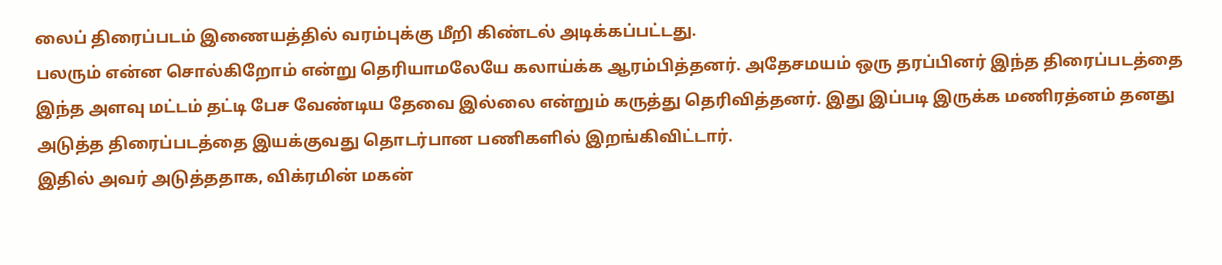லைப் திரைப்படம் இணையத்தில் வரம்புக்கு மீறி கிண்டல் அடிக்கப்பட்டது.
பலரும் என்ன சொல்கிறோம் என்று தெரியாமலேயே கலாய்க்க ஆரம்பித்தனர். அதேசமயம் ஒரு தரப்பினர் இந்த திரைப்படத்தை இந்த அளவு மட்டம் தட்டி பேச வேண்டிய தேவை இல்லை என்றும் கருத்து தெரிவித்தனர். இது இப்படி இருக்க மணிரத்னம் தனது அடுத்த திரைப்படத்தை இயக்குவது தொடர்பான பணிகளில் இறங்கிவிட்டார்.
இதில் அவர் அடுத்ததாக, விக்ரமின் மகன்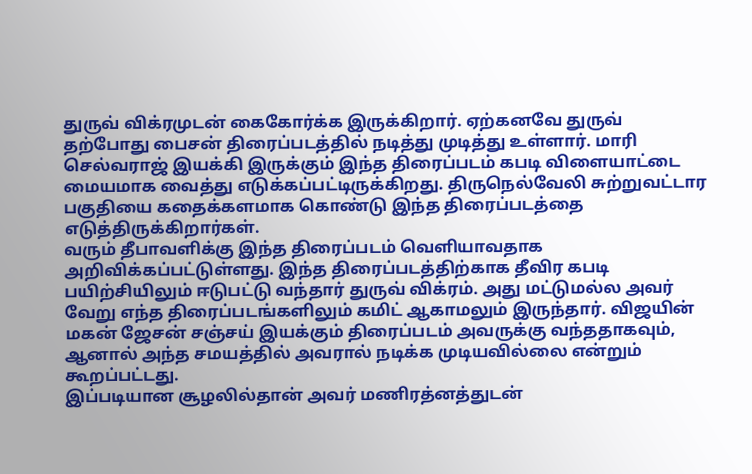துருவ் விக்ரமுடன் கைகோர்க்க இருக்கிறார். ஏற்கனவே துருவ் தற்போது பைசன் திரைப்படத்தில் நடித்து முடித்து உள்ளார். மாரி செல்வராஜ் இயக்கி இருக்கும் இந்த திரைப்படம் கபடி விளையாட்டை மையமாக வைத்து எடுக்கப்பட்டிருக்கிறது. திருநெல்வேலி சுற்றுவட்டார பகுதியை கதைக்களமாக கொண்டு இந்த திரைப்படத்தை எடுத்திருக்கிறார்கள்.
வரும் தீபாவளிக்கு இந்த திரைப்படம் வெளியாவதாக அறிவிக்கப்பட்டுள்ளது. இந்த திரைப்படத்திற்காக தீவிர கபடி பயிற்சியிலும் ஈடுபட்டு வந்தார் துருவ் விக்ரம். அது மட்டுமல்ல அவர் வேறு எந்த திரைப்படங்களிலும் கமிட் ஆகாமலும் இருந்தார். விஜயின் மகன் ஜேசன் சஞ்சய் இயக்கும் திரைப்படம் அவருக்கு வந்ததாகவும், ஆனால் அந்த சமயத்தில் அவரால் நடிக்க முடியவில்லை என்றும் கூறப்பட்டது.
இப்படியான சூழலில்தான் அவர் மணிரத்னத்துடன்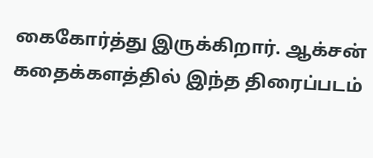கைகோர்த்து இருக்கிறார். ஆக்சன் கதைக்களத்தில் இந்த திரைப்படம்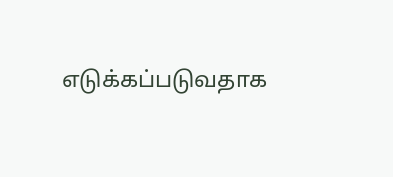எடுக்கப்படுவதாக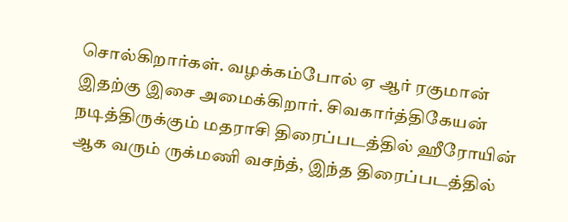சொல்கிறார்கள். வழக்கம்போல் ஏ ஆர் ரகுமான் இதற்கு இசை அமைக்கிறார். சிவகார்த்திகேயன் நடித்திருக்கும் மதராசி திரைப்படத்தில் ஹீரோயின் ஆக வரும் ருக்மணி வசந்த், இந்த திரைப்படத்தில்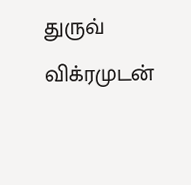துருவ் விக்ரமுடன்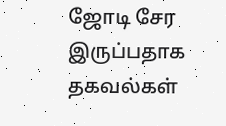ஜோடி சேர இருப்பதாக தகவல்கள்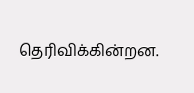தெரிவிக்கின்றன.